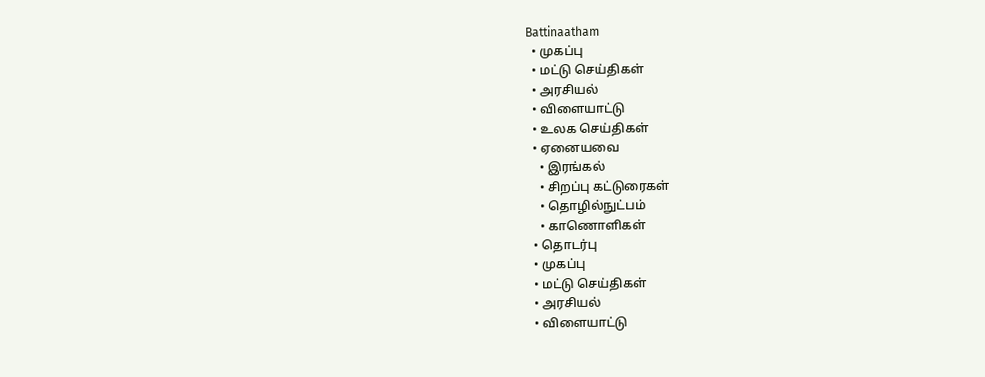Battinaatham
  • முகப்பு
  • மட்டு செய்திகள்
  • அரசியல்
  • விளையாட்டு
  • உலக செய்திகள்
  • ஏனையவை
    • இரங்கல்
    • சிறப்பு கட்டுரைகள்
    • தொழில்நுட்பம்
    • காணொளிகள்
  • தொடர்பு
  • முகப்பு
  • மட்டு செய்திகள்
  • அரசியல்
  • விளையாட்டு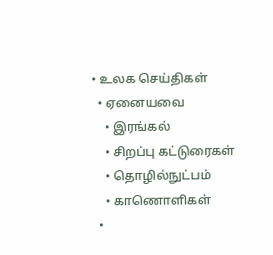• உலக செய்திகள்
  • ஏனையவை
    • இரங்கல்
    • சிறப்பு கட்டுரைகள்
    • தொழில்நுட்பம்
    • காணொளிகள்
  •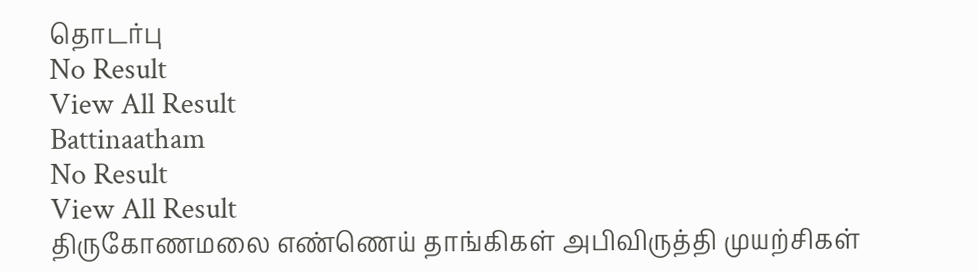தொடர்பு
No Result
View All Result
Battinaatham
No Result
View All Result
திருகோணமலை எண்ணெய் தாங்கிகள் அபிவிருத்தி முயற்சிகள்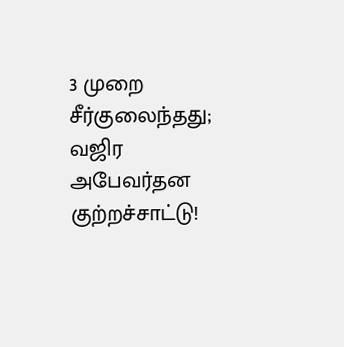3 முறை சீர்குலைந்தது; வஜிர அபேவர்தன குற்றச்சாட்டு!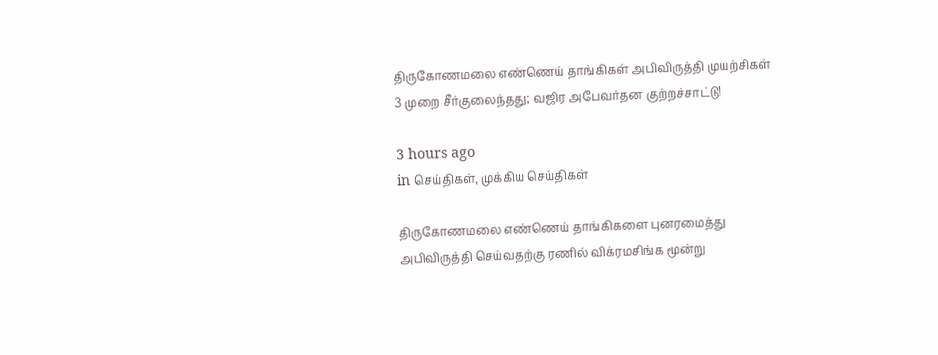திருகோணமலை எண்ணெய் தாங்கிகள் அபிவிருத்தி முயற்சிகள் 3 முறை சீர்குலைந்தது; வஜிர அபேவர்தன குற்றச்சாட்டு!

3 hours ago
in செய்திகள், முக்கிய செய்திகள்

திருகோணமலை எண்ணெய் தாங்கிகளை புனரமைத்து அபிவிருத்தி செய்வதற்கு ரணில் விக்ரமசிங்க மூன்று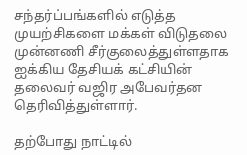சந்தர்ப்பங்களில் எடுத்த முயற்சிகளை மக்கள் விடுதலை முன்னணி சீர்குலைத்துள்ளதாக ஐக்கிய தேசியக் கட்சியின் தலைவர் வஜிர அபேவர்தன தெரிவித்துள்ளார்.

தற்போது நாட்டில்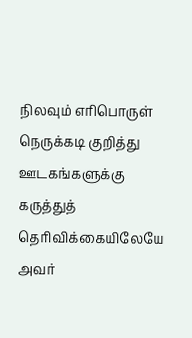நிலவும் எரிபொருள் நெருக்கடி குறித்து ஊடகங்களுக்கு கருத்துத் தெரிவிக்கையிலேயே அவர்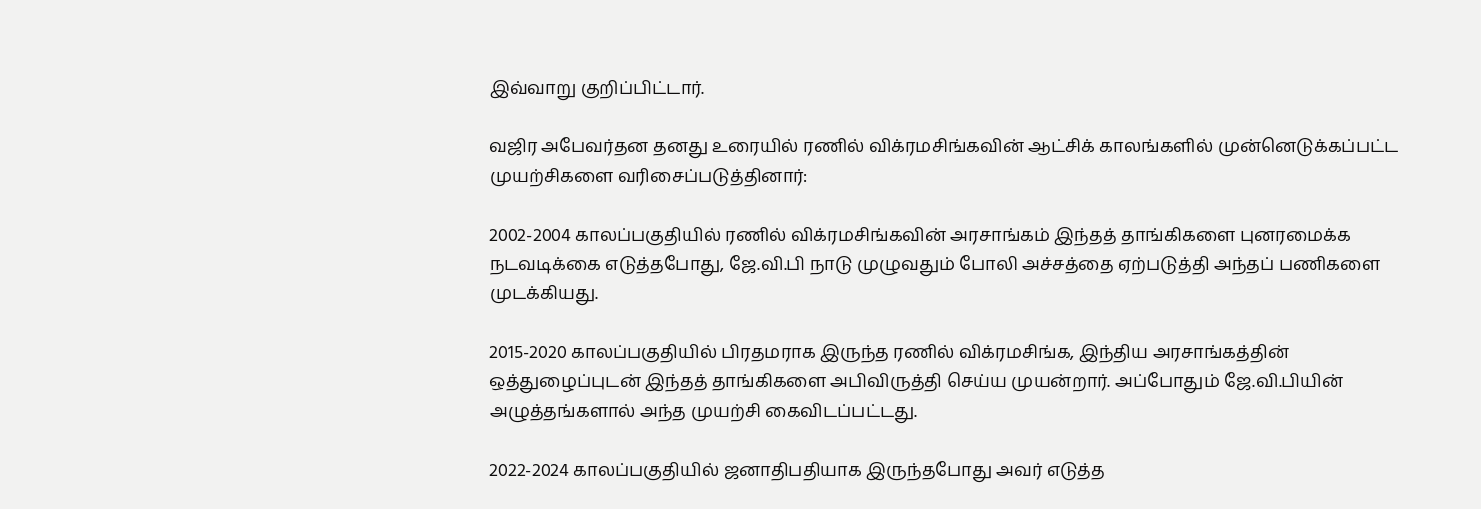இவ்வாறு குறிப்பிட்டார்.

வஜிர அபேவர்தன தனது உரையில் ரணில் விக்ரமசிங்கவின் ஆட்சிக் காலங்களில் முன்னெடுக்கப்பட்ட முயற்சிகளை வரிசைப்படுத்தினார்:

2002-2004 காலப்பகுதியில் ரணில் விக்ரமசிங்கவின் அரசாங்கம் இந்தத் தாங்கிகளை புனரமைக்க நடவடிக்கை எடுத்தபோது, ஜே.வி.பி நாடு முழுவதும் போலி அச்சத்தை ஏற்படுத்தி அந்தப் பணிகளை முடக்கியது.

2015-2020 காலப்பகுதியில் பிரதமராக இருந்த ரணில் விக்ரமசிங்க, இந்திய அரசாங்கத்தின் ஒத்துழைப்புடன் இந்தத் தாங்கிகளை அபிவிருத்தி செய்ய முயன்றார். அப்போதும் ஜே.வி.பியின் அழுத்தங்களால் அந்த முயற்சி கைவிடப்பட்டது.

2022-2024 காலப்பகுதியில் ஜனாதிபதியாக இருந்தபோது அவர் எடுத்த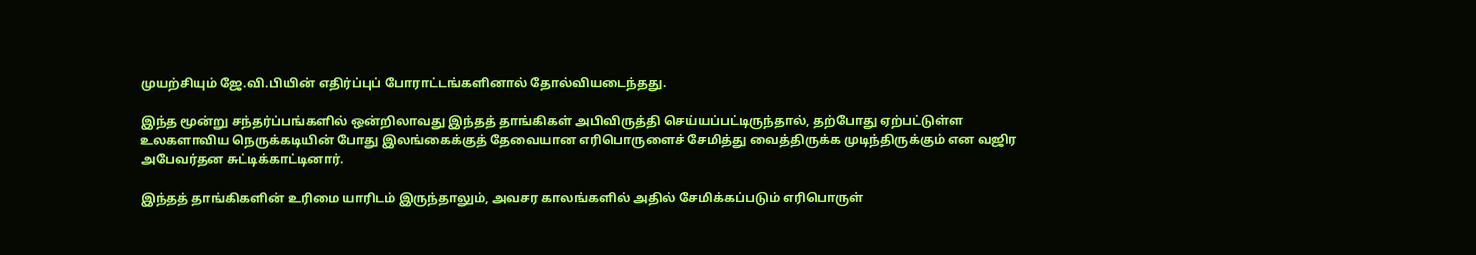முயற்சியும் ஜே.வி.பியின் எதிர்ப்புப் போராட்டங்களினால் தோல்வியடைந்தது.

இந்த மூன்று சந்தர்ப்பங்களில் ஒன்றிலாவது இந்தத் தாங்கிகள் அபிவிருத்தி செய்யப்பட்டிருந்தால், தற்போது ஏற்பட்டுள்ள உலகளாவிய நெருக்கடியின் போது இலங்கைக்குத் தேவையான எரிபொருளைச் சேமித்து வைத்திருக்க முடிந்திருக்கும் என வஜிர அபேவர்தன சுட்டிக்காட்டினார்.

இந்தத் தாங்கிகளின் உரிமை யாரிடம் இருந்தாலும், அவசர காலங்களில் அதில் சேமிக்கப்படும் எரிபொருள்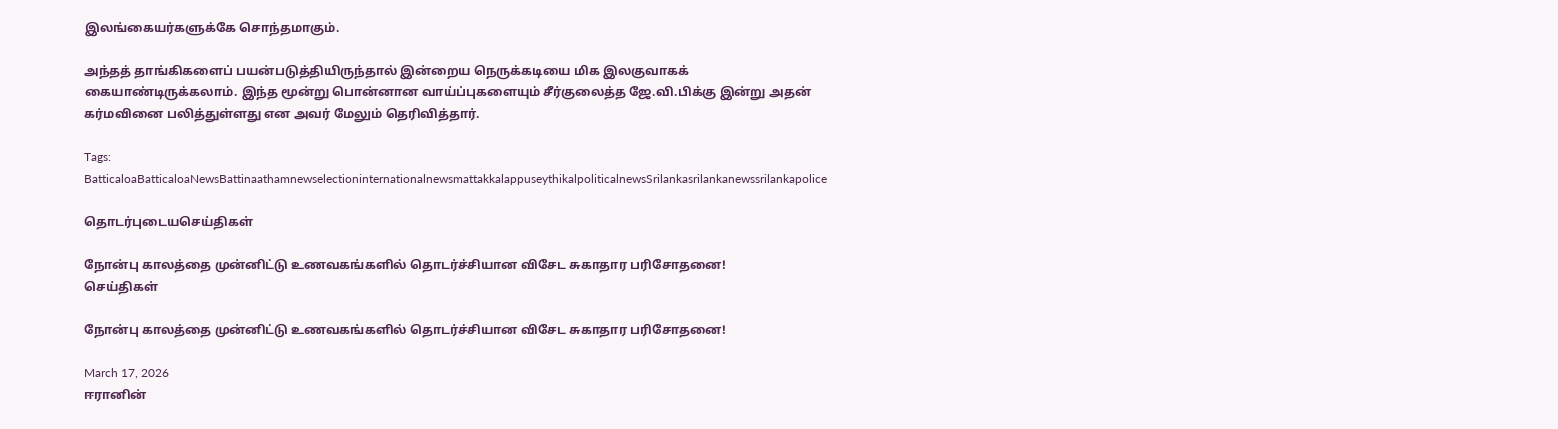இலங்கையர்களுக்கே சொந்தமாகும்.

அந்தத் தாங்கிகளைப் பயன்படுத்தியிருந்தால் இன்றைய நெருக்கடியை மிக இலகுவாகக் கையாண்டிருக்கலாம். இந்த மூன்று பொன்னான வாய்ப்புகளையும் சீர்குலைத்த ஜே.வி.பிக்கு இன்று அதன் கர்மவினை பலித்துள்ளது என அவர் மேலும் தெரிவித்தார்.

Tags: BatticaloaBatticaloaNewsBattinaathamnewselectioninternationalnewsmattakkalappuseythikalpoliticalnewsSrilankasrilankanewssrilankapolice

தொடர்புடையசெய்திகள்

நோன்பு காலத்தை முன்னிட்டு உணவகங்களில் தொடர்ச்சியான விசேட சுகாதார பரிசோதனை!
செய்திகள்

நோன்பு காலத்தை முன்னிட்டு உணவகங்களில் தொடர்ச்சியான விசேட சுகாதார பரிசோதனை!

March 17, 2026
ஈரானின்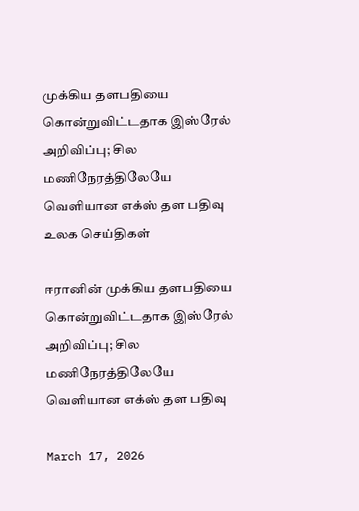முக்கிய தளபதியை கொன்றுவிட்டதாக இஸ்ரேல் அறிவிப்பு; சில மணிநேரத்திலேயே வெளியான எக்ஸ் தள பதிவு
உலக செய்திகள்

ஈரானின் முக்கிய தளபதியை கொன்றுவிட்டதாக இஸ்ரேல் அறிவிப்பு; சில மணிநேரத்திலேயே வெளியான எக்ஸ் தள பதிவு

March 17, 2026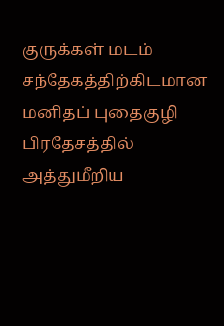குருக்கள் மடம் சந்தேகத்திற்கிடமான மனிதப் புதைகுழி பிரதேசத்தில் அத்துமீறிய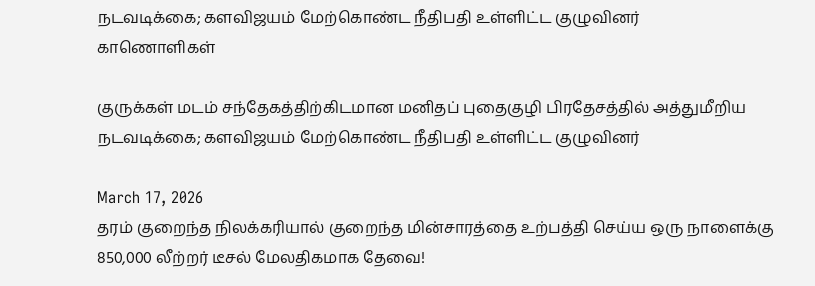நடவடிக்கை; களவிஜயம் மேற்கொண்ட நீதிபதி உள்ளிட்ட குழுவினர்
காணொளிகள்

குருக்கள் மடம் சந்தேகத்திற்கிடமான மனிதப் புதைகுழி பிரதேசத்தில் அத்துமீறிய நடவடிக்கை; களவிஜயம் மேற்கொண்ட நீதிபதி உள்ளிட்ட குழுவினர்

March 17, 2026
தரம் குறைந்த நிலக்கரியால் குறைந்த மின்சாரத்தை உற்பத்தி செய்ய ஒரு நாளைக்கு 850,000 லீற்றர் டீசல் மேலதிகமாக தேவை!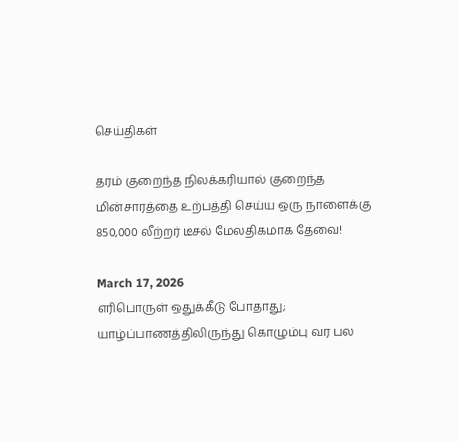செய்திகள்

தரம் குறைந்த நிலக்கரியால் குறைந்த மின்சாரத்தை உற்பத்தி செய்ய ஒரு நாளைக்கு 850,000 லீற்றர் டீசல் மேலதிகமாக தேவை!

March 17, 2026
எரிபொருள் ஒதுக்கீடு போதாது; யாழ்ப்பாணத்திலிருந்து கொழும்பு வர பல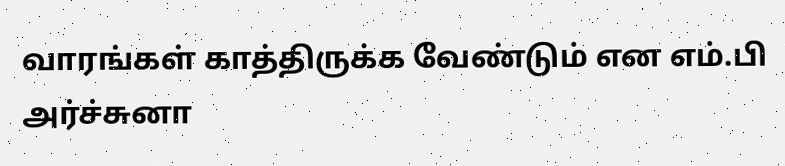வாரங்கள் காத்திருக்க வேண்டும் என எம்.பி அர்ச்சுனா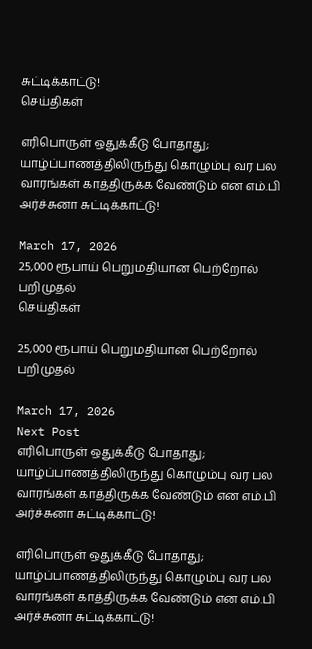சுட்டிக்காட்டு!
செய்திகள்

எரிபொருள் ஒதுக்கீடு போதாது; யாழ்ப்பாணத்திலிருந்து கொழும்பு வர பல வாரங்கள் காத்திருக்க வேண்டும் என எம்.பி அர்ச்சுனா சுட்டிக்காட்டு!

March 17, 2026
25,000 ரூபாய் பெறுமதியான பெற்றோல் பறிமுதல்
செய்திகள்

25,000 ரூபாய் பெறுமதியான பெற்றோல் பறிமுதல்

March 17, 2026
Next Post
எரிபொருள் ஒதுக்கீடு போதாது; யாழ்ப்பாணத்திலிருந்து கொழும்பு வர பல வாரங்கள் காத்திருக்க வேண்டும் என எம்.பி அர்ச்சுனா சுட்டிக்காட்டு!

எரிபொருள் ஒதுக்கீடு போதாது; யாழ்ப்பாணத்திலிருந்து கொழும்பு வர பல வாரங்கள் காத்திருக்க வேண்டும் என எம்.பி அர்ச்சுனா சுட்டிக்காட்டு!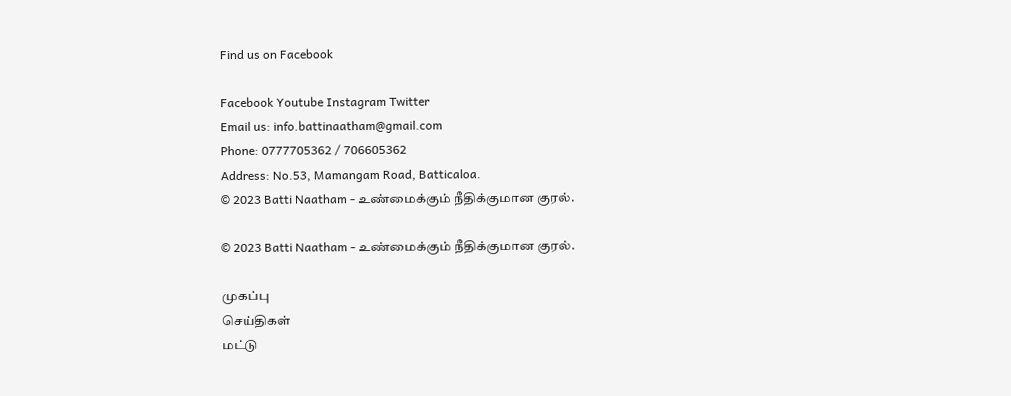Find us on Facebook

Facebook Youtube Instagram Twitter
Email us: info.battinaatham@gmail.com
Phone: 0777705362 / 706605362
Address: No.53, Mamangam Road, Batticaloa.
© 2023 Batti Naatham - உண்மைக்கும் நீதிக்குமான குரல்.

© 2023 Batti Naatham - உண்மைக்கும் நீதிக்குமான குரல்.

முகப்பு
செய்திகள்
மட்டு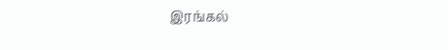இரங்கல்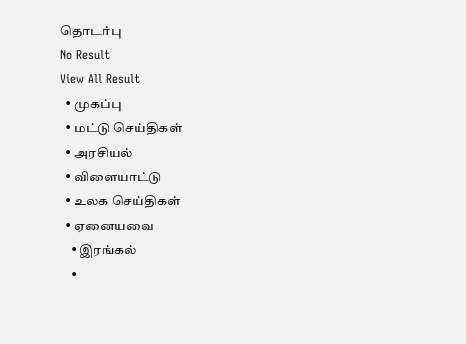தொடர்பு
No Result
View All Result
  • முகப்பு
  • மட்டு செய்திகள்
  • அரசியல்
  • விளையாட்டு
  • உலக செய்திகள்
  • ஏனையவை
    • இரங்கல்
    •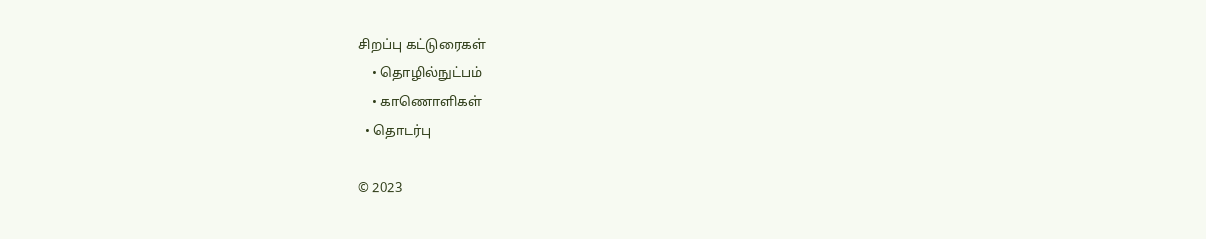சிறப்பு கட்டுரைகள்
    • தொழில்நுட்பம்
    • காணொளிகள்
  • தொடர்பு

© 2023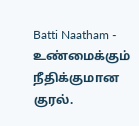Batti Naatham - உண்மைக்கும் நீதிக்குமான குரல்.